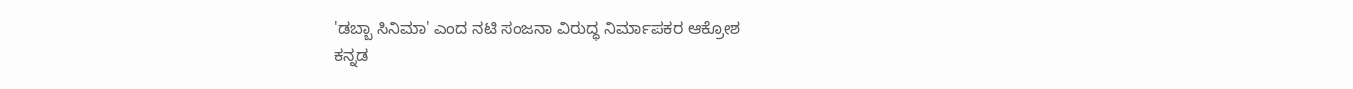'ಡಬ್ಬಾ ಸಿನಿಮಾ' ಎಂದ ನಟಿ ಸಂಜನಾ ವಿರುದ್ಧ ನಿರ್ಮಾಪಕರ ಆಕ್ರೋಶ
ಕನ್ನಡ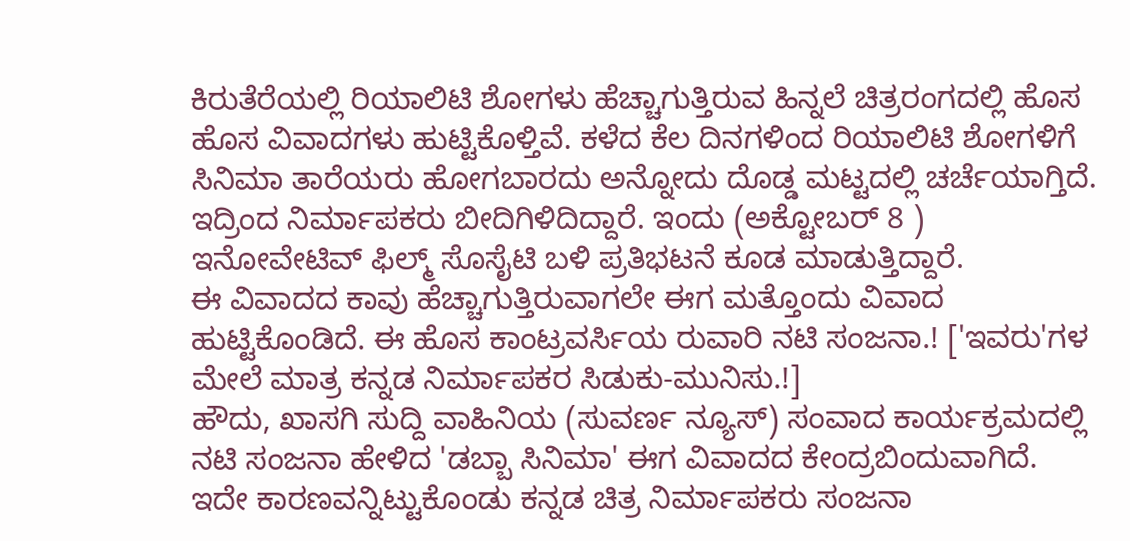ಕಿರುತೆರೆಯಲ್ಲಿ ರಿಯಾಲಿಟಿ ಶೋಗಳು ಹೆಚ್ಚಾಗುತ್ತಿರುವ ಹಿನ್ನಲೆ ಚಿತ್ರರಂಗದಲ್ಲಿ ಹೊಸ ಹೊಸ ವಿವಾದಗಳು ಹುಟ್ಟಿಕೊಳ್ತಿವೆ. ಕಳೆದ ಕೆಲ ದಿನಗಳಿಂದ ರಿಯಾಲಿಟಿ ಶೋಗಳಿಗೆ ಸಿನಿಮಾ ತಾರೆಯರು ಹೋಗಬಾರದು ಅನ್ನೋದು ದೊಡ್ಡ ಮಟ್ಟದಲ್ಲಿ ಚರ್ಚೆಯಾಗ್ತಿದೆ. ಇದ್ರಿಂದ ನಿರ್ಮಾಪಕರು ಬೀದಿಗಿಳಿದಿದ್ದಾರೆ. ಇಂದು (ಅಕ್ಟೋಬರ್ 8 ) ಇನೋವೇಟಿವ್ ಫಿಲ್ಮ್ ಸೊಸೈಟಿ ಬಳಿ ಪ್ರತಿಭಟನೆ ಕೂಡ ಮಾಡುತ್ತಿದ್ದಾರೆ.
ಈ ವಿವಾದದ ಕಾವು ಹೆಚ್ಚಾಗುತ್ತಿರುವಾಗಲೇ ಈಗ ಮತ್ತೊಂದು ವಿವಾದ ಹುಟ್ಟಿಕೊಂಡಿದೆ. ಈ ಹೊಸ ಕಾಂಟ್ರವರ್ಸಿಯ ರುವಾರಿ ನಟಿ ಸಂಜನಾ.! ['ಇವರು'ಗಳ ಮೇಲೆ ಮಾತ್ರ ಕನ್ನಡ ನಿರ್ಮಾಪಕರ ಸಿಡುಕು-ಮುನಿಸು.!]
ಹೌದು, ಖಾಸಗಿ ಸುದ್ದಿ ವಾಹಿನಿಯ (ಸುವರ್ಣ ನ್ಯೂಸ್) ಸಂವಾದ ಕಾರ್ಯಕ್ರಮದಲ್ಲಿ ನಟಿ ಸಂಜನಾ ಹೇಳಿದ 'ಡಬ್ಬಾ ಸಿನಿಮಾ' ಈಗ ವಿವಾದದ ಕೇಂದ್ರಬಿಂದುವಾಗಿದೆ. ಇದೇ ಕಾರಣವನ್ನಿಟ್ಟುಕೊಂಡು ಕನ್ನಡ ಚಿತ್ರ ನಿರ್ಮಾಪಕರು ಸಂಜನಾ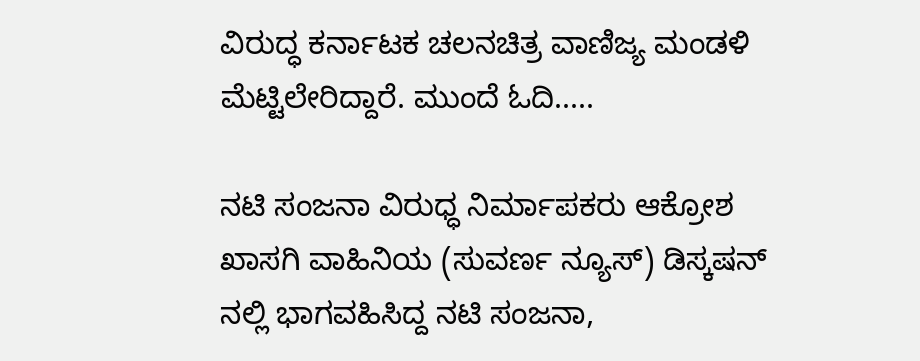ವಿರುದ್ಧ ಕರ್ನಾಟಕ ಚಲನಚಿತ್ರ ವಾಣಿಜ್ಯ ಮಂಡಳಿ ಮೆಟ್ಟಿಲೇರಿದ್ದಾರೆ. ಮುಂದೆ ಓದಿ.....

ನಟಿ ಸಂಜನಾ ವಿರುಧ್ಧ ನಿರ್ಮಾಪಕರು ಆಕ್ರೋಶ
ಖಾಸಗಿ ವಾಹಿನಿಯ (ಸುವರ್ಣ ನ್ಯೂಸ್) ಡಿಸ್ಕಷನ್ ನಲ್ಲಿ ಭಾಗವಹಿಸಿದ್ದ ನಟಿ ಸಂಜನಾ,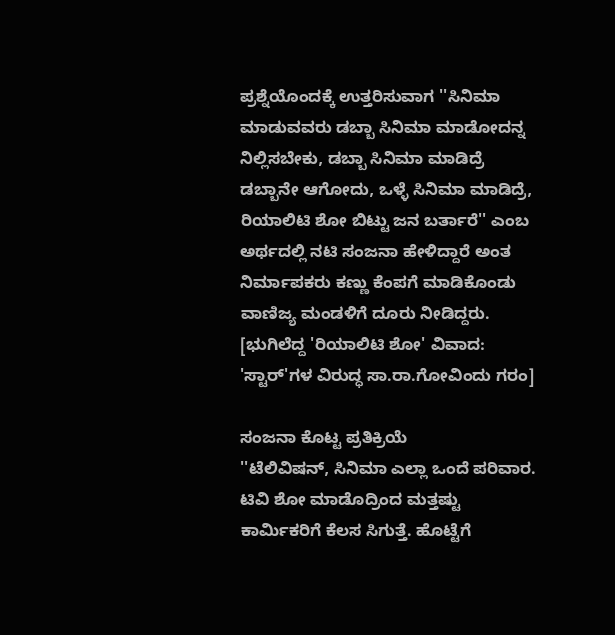ಪ್ರಶ್ನೆಯೊಂದಕ್ಕೆ ಉತ್ತರಿಸುವಾಗ ''ಸಿನಿಮಾ ಮಾಡುವವರು ಡಬ್ಬಾ ಸಿನಿಮಾ ಮಾಡೋದನ್ನ ನಿಲ್ಲಿಸಬೇಕು, ಡಬ್ಬಾ ಸಿನಿಮಾ ಮಾಡಿದ್ರೆ ಡಬ್ಬಾನೇ ಆಗೋದು, ಒಳ್ಳೆ ಸಿನಿಮಾ ಮಾಡಿದ್ರೆ, ರಿಯಾಲಿಟಿ ಶೋ ಬಿಟ್ಟು ಜನ ಬರ್ತಾರೆ'' ಎಂಬ ಅರ್ಥದಲ್ಲಿ ನಟಿ ಸಂಜನಾ ಹೇಳಿದ್ದಾರೆ ಅಂತ ನಿರ್ಮಾಪಕರು ಕಣ್ಣು ಕೆಂಪಗೆ ಮಾಡಿಕೊಂಡು ವಾಣಿಜ್ಯ ಮಂಡಳಿಗೆ ದೂರು ನೀಡಿದ್ದರು. [ಭುಗಿಲೆದ್ದ 'ರಿಯಾಲಿಟಿ ಶೋ' ವಿವಾದ: 'ಸ್ಟಾರ್'ಗಳ ವಿರುದ್ಧ ಸಾ.ರಾ.ಗೋವಿಂದು ಗರಂ]

ಸಂಜನಾ ಕೊಟ್ಟ ಪ್ರತಿಕ್ರಿಯೆ
''ಟೆಲಿವಿಷನ್, ಸಿನಿಮಾ ಎಲ್ಲಾ ಒಂದೆ ಪರಿವಾರ. ಟಿವಿ ಶೋ ಮಾಡೊದ್ರಿಂದ ಮತ್ತಷ್ಟು ಕಾರ್ಮಿಕರಿಗೆ ಕೆಲಸ ಸಿಗುತ್ತೆ. ಹೊಟ್ಟೆಗೆ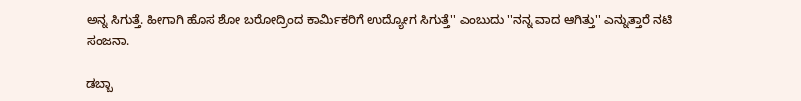ಅನ್ನ ಸಿಗುತ್ತೆ. ಹೀಗಾಗಿ ಹೊಸ ಶೋ ಬರೋದ್ರಿಂದ ಕಾರ್ಮಿಕರಿಗೆ ಉದ್ಯೋಗ ಸಿಗುತ್ತೆ'' ಎಂಬುದು ''ನನ್ನ ವಾದ ಆಗಿತ್ತು'' ಎನ್ನುತ್ತಾರೆ ನಟಿ ಸಂಜನಾ.

ಡಬ್ಬಾ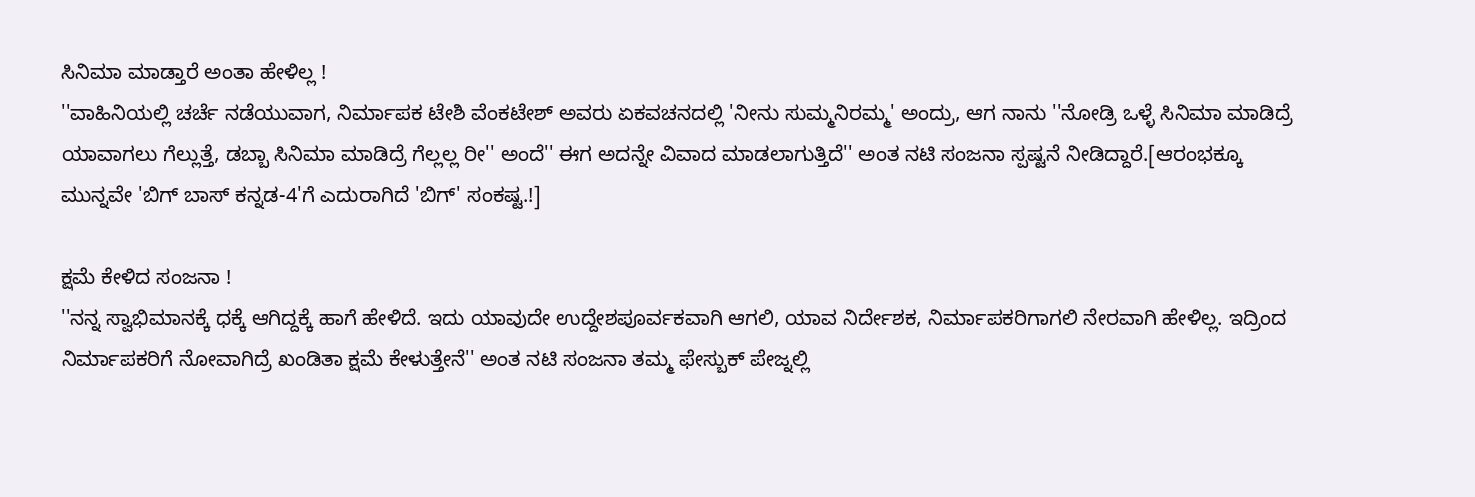ಸಿನಿಮಾ ಮಾಡ್ತಾರೆ ಅಂತಾ ಹೇಳಿಲ್ಲ !
''ವಾಹಿನಿಯಲ್ಲಿ ಚರ್ಚೆ ನಡೆಯುವಾಗ, ನಿರ್ಮಾಪಕ ಟೇಶಿ ವೆಂಕಟೇಶ್ ಅವರು ಏಕವಚನದಲ್ಲಿ 'ನೀನು ಸುಮ್ಮನಿರಮ್ಮ' ಅಂದ್ರು, ಆಗ ನಾನು ''ನೋಡ್ರಿ ಒಳ್ಳೆ ಸಿನಿಮಾ ಮಾಡಿದ್ರೆ ಯಾವಾಗಲು ಗೆಲ್ಲುತ್ತೆ, ಡಬ್ಬಾ ಸಿನಿಮಾ ಮಾಡಿದ್ರೆ ಗೆಲ್ಲಲ್ಲ ರೀ'' ಅಂದೆ'' ಈಗ ಅದನ್ನೇ ವಿವಾದ ಮಾಡಲಾಗುತ್ತಿದೆ'' ಅಂತ ನಟಿ ಸಂಜನಾ ಸ್ಪಷ್ಟನೆ ನೀಡಿದ್ದಾರೆ.[ಆರಂಭಕ್ಕೂ ಮುನ್ನವೇ 'ಬಿಗ್ ಬಾಸ್ ಕನ್ನಡ-4'ಗೆ ಎದುರಾಗಿದೆ 'ಬಿಗ್' ಸಂಕಷ್ಟ.!]

ಕ್ಷಮೆ ಕೇಳಿದ ಸಂಜನಾ !
''ನನ್ನ ಸ್ವಾಭಿಮಾನಕ್ಕೆ ಧಕ್ಕೆ ಆಗಿದ್ದಕ್ಕೆ ಹಾಗೆ ಹೇಳಿದೆ. ಇದು ಯಾವುದೇ ಉದ್ದೇಶಪೂರ್ವಕವಾಗಿ ಆಗಲಿ, ಯಾವ ನಿರ್ದೇಶಕ, ನಿರ್ಮಾಪಕರಿಗಾಗಲಿ ನೇರವಾಗಿ ಹೇಳಿಲ್ಲ. ಇದ್ರಿಂದ ನಿರ್ಮಾಪಕರಿಗೆ ನೋವಾಗಿದ್ರೆ ಖಂಡಿತಾ ಕ್ಷಮೆ ಕೇಳುತ್ತೇನೆ'' ಅಂತ ನಟಿ ಸಂಜನಾ ತಮ್ಮ ಫೇಸ್ಬುಕ್ ಪೇಜ್ನಲ್ಲಿ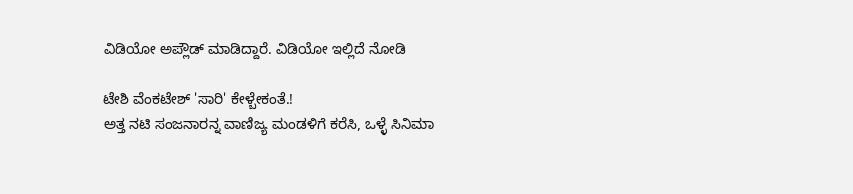ವಿಡಿಯೋ ಅಪ್ಲೌಡ್ ಮಾಡಿದ್ದಾರೆ. ವಿಡಿಯೋ ಇಲ್ಲಿದೆ ನೋಡಿ

ಟೇಶಿ ವೆಂಕಟೇಶ್ 'ಸಾರಿ' ಕೇಳ್ಬೇಕಂತೆ.!
ಅತ್ತ ನಟಿ ಸಂಜನಾರನ್ನ ವಾಣಿಜ್ಯ ಮಂಡಳಿಗೆ ಕರೆಸಿ, ಒಳ್ಳೆ ಸಿನಿಮಾ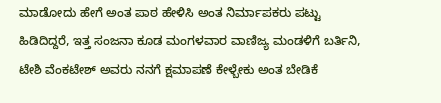ಮಾಡೋದು ಹೇಗೆ ಅಂತ ಪಾಠ ಹೇಳಿಸಿ ಅಂತ ನಿರ್ಮಾಪಕರು ಪಟ್ಟು ಹಿಡಿದಿದ್ದರೆ, ಇತ್ತ ಸಂಜನಾ ಕೂಡ ಮಂಗಳವಾರ ವಾಣಿಜ್ಯ ಮಂಡಳಿಗೆ ಬರ್ತಿನಿ, ಟೇಶಿ ವೆಂಕಟೇಶ್ ಅವರು ನನಗೆ ಕ್ಷಮಾಪಣೆ ಕೇಳ್ಬೇಕು ಅಂತ ಬೇಡಿಕೆ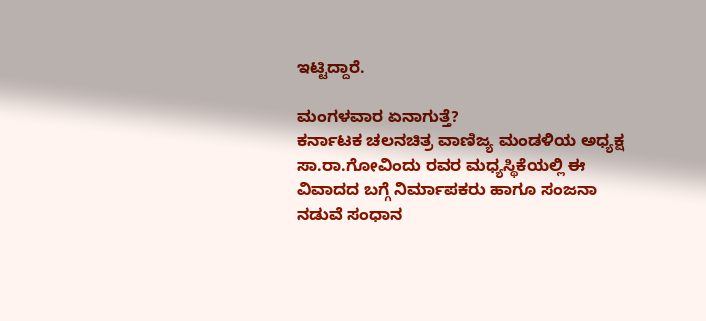ಇಟ್ಟಿದ್ದಾರೆ.

ಮಂಗಳವಾರ ಏನಾಗುತ್ತೆ?
ಕರ್ನಾಟಕ ಚಲನಚಿತ್ರ ವಾಣಿಜ್ಯ ಮಂಡಳಿಯ ಅಧ್ಯಕ್ಷ ಸಾ.ರಾ.ಗೋವಿಂದು ರವರ ಮಧ್ಯಸ್ಥಿಕೆಯಲ್ಲಿ ಈ ವಿವಾದದ ಬಗ್ಗೆ ನಿರ್ಮಾಪಕರು ಹಾಗೂ ಸಂಜನಾ ನಡುವೆ ಸಂಧಾನ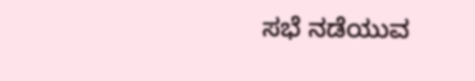ಸಭೆ ನಡೆಯುವ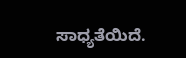ಸಾಧ್ಯತೆಯಿದೆ.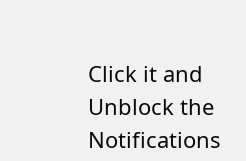Click it and Unblock the Notifications